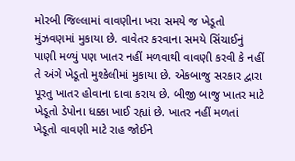મોરબી જિલ્લામાં વાવણીના ખરા સમયે જ ખેડૂતો મુંઝવણમાં મુકાયા છે. વાવેતર કરવાના સમયે સિંચાઈનું પાણી મળ્યું પણ ખાતર નહીં મળવાથી વાવણી કરવી કે નહીં તે અંગે ખેડૂતો મુશ્કેલીમાં મુકાયા છે. એકબાજુ સરકાર દ્વારા પૂરતુ ખાતર હોવાના દાવા કરાય છે. બીજી બાજુ ખાતર માટે ખેડૂતો ડેપોના ધક્કા ખાઈ રહ્યાં છે. ખાતર નહીં મળતાં ખેડૂતો વાવણી માટે રાહ જોઈને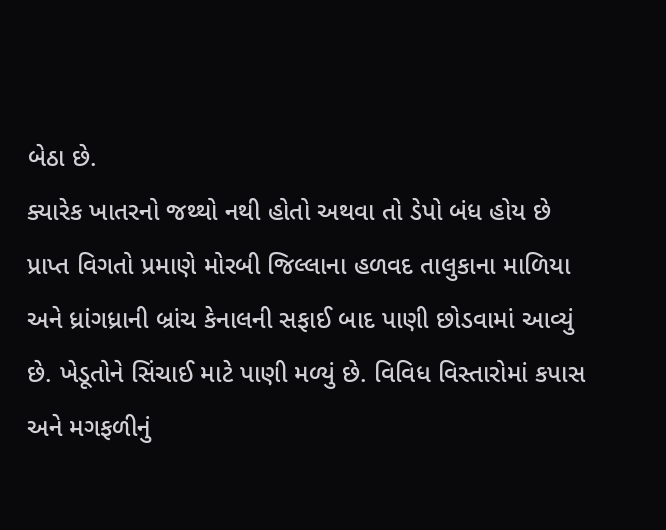બેઠા છે.
ક્યારેક ખાતરનો જથ્થો નથી હોતો અથવા તો ડેપો બંધ હોય છે
પ્રાપ્ત વિગતો પ્રમાણે મોરબી જિલ્લાના હળવદ તાલુકાના માળિયા અને ધ્રાંગધ્રાની બ્રાંચ કેનાલની સફાઈ બાદ પાણી છોડવામાં આવ્યું છે. ખેડૂતોને સિંચાઈ માટે પાણી મળ્યું છે. વિવિધ વિસ્તારોમાં કપાસ અને મગફળીનું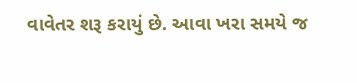વાવેતર શરૂ કરાયું છે. આવા ખરા સમયે જ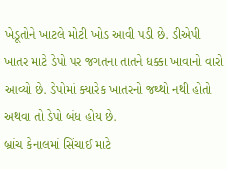ખેડૂતોને ખાટલે મોટી ખોડ આવી પડી છે. ડીએપી ખાતર માટે ડેપો પર જગતના તાતને ધક્કા ખાવાનો વારો આવ્યો છે. ડેપોમાં ક્યારેક ખાતરનો જથ્થો નથી હોતો અથવા તો ડેપો બંધ હોય છે.
બ્રાંચ કેનાલમાં સિંચાઈ માટે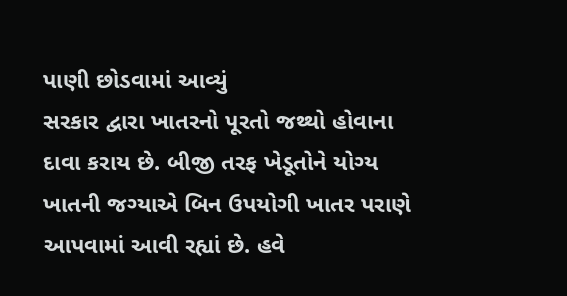પાણી છોડવામાં આવ્યું
સરકાર દ્વારા ખાતરનો પૂરતો જથ્થો હોવાના દાવા કરાય છે. બીજી તરફ ખેડૂતોને યોગ્ય ખાતની જગ્યાએ બિન ઉપયોગી ખાતર પરાણે આપવામાં આવી રહ્યાં છે. હવે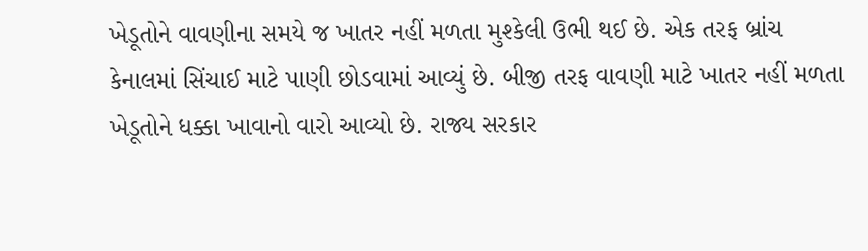ખેડૂતોને વાવણીના સમયે જ ખાતર નહીં મળતા મુશ્કેલી ઉભી થઈ છે. એક તરફ બ્રાંચ કેનાલમાં સિંચાઈ માટે પાણી છોડવામાં આવ્યું છે. બીજી તરફ વાવણી માટે ખાતર નહીં મળતા ખેડૂતોને ધક્કા ખાવાનો વારો આવ્યો છે. રાજ્ય સરકાર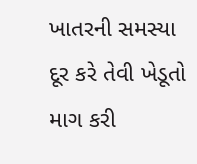ખાતરની સમસ્યા દૂર કરે તેવી ખેડૂતો માગ કરી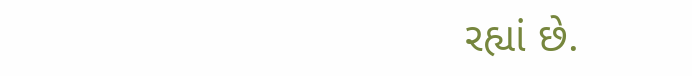રહ્યાં છે.